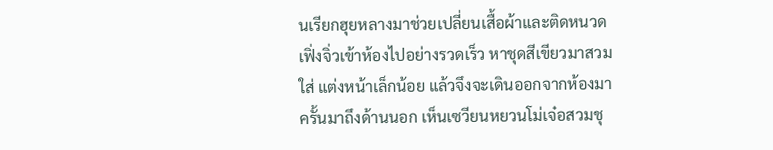นเรียกฮุยหลางมาช่วยเปลี่ยนเสื้อผ้าและติดหนวด เฟิ่งจิ่วเข้าห้องไปอย่างรวดเร็ว หาชุดสีเขียวมาสวมใส่ แต่งหน้าเล็กน้อย แล้วจึงจะเดินออกจากห้องมา
ครั้นมาถึงด้านนอก เห็นเซวียนหยวนโม่เจ๋อสวมชุ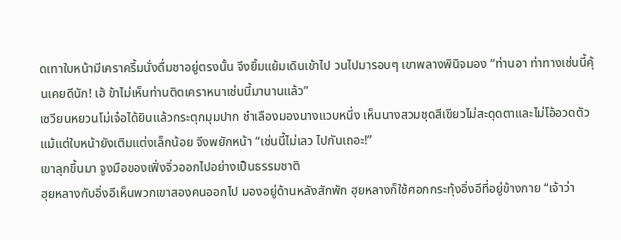ดเทาใบหน้ามีเคราครึ้มนั่งดื่มชาอยู่ตรงนั้น จึงยิ้มแย้มเดินเข้าไป วนไปมารอบๆ เขาพลางพินิจมอง “ท่านอา ท่าทางเช่นนี้คุ้นเคยดีนัก! เฮ้ ข้าไม่เห็นท่านติดเคราหนาเช่นนี้มานานแล้ว”
เซวียนหยวนโม่เจ๋อได้ยินแล้วกระตุกมุมปาก ชำเลืองมองนางแวบหนึ่ง เห็นนางสวมชุดสีเขียวไม่สะดุดตาและไม่โอ้อวดตัว แม้แต่ใบหน้ายังเติมแต่งเล็กน้อย จึงพยักหน้า “เช่นนี้ไม่เลว ไปกันเถอะ!”
เขาลุกขึ้นมา จูงมือของเฟิ่งจิ่วออกไปอย่างเป็นธรรมชาติ
ฮุยหลางกับอิ่งอีเห็นพวกเขาสองคนออกไป มองอยู่ด้านหลังสักพัก ฮุยหลางก็ใช้ศอกกระทุ้งอิ่งอีที่อยู่ข้างกาย “เจ้าว่า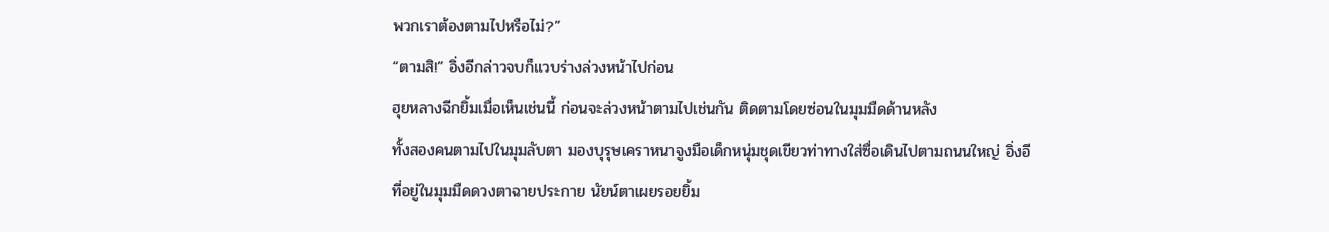พวกเราต้องตามไปหรือไม่?”
“ตามสิ!” อิ่งอีกล่าวจบก็แวบร่างล่วงหน้าไปก่อน
ฮุยหลางฉีกยิ้มเมื่อเห็นเช่นนี้ ก่อนจะล่วงหน้าตามไปเช่นกัน ติดตามโดยซ่อนในมุมมืดด้านหลัง
ทั้งสองคนตามไปในมุมลับตา มองบุรุษเคราหนาจูงมือเด็กหนุ่มชุดเขียวท่าทางใส่ซื่อเดินไปตามถนนใหญ่ อิ่งอีที่อยู่ในมุมมืดดวงตาฉายประกาย นัยน์ตาเผยรอยยิ้ม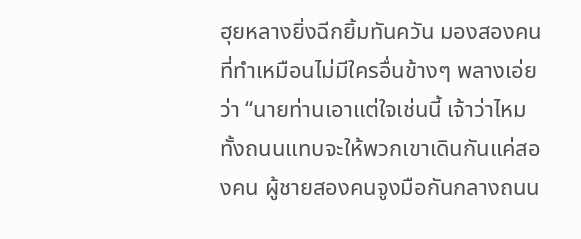ฮุยหลางยิ่งฉีกยิ้มทันควัน มองสองคนที่ทำเหมือนไม่มีใครอื่นข้างๆ พลางเอ่ยว่า “นายท่านเอาแต่ใจเช่นนี้ เจ้าว่าไหม ทั้งถนนแทบจะให้พวกเขาเดินกันแค่สองคน ผู้ชายสองคนจูงมือกันกลางถนน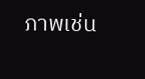ภาพเช่น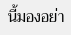นี้มองอย่า